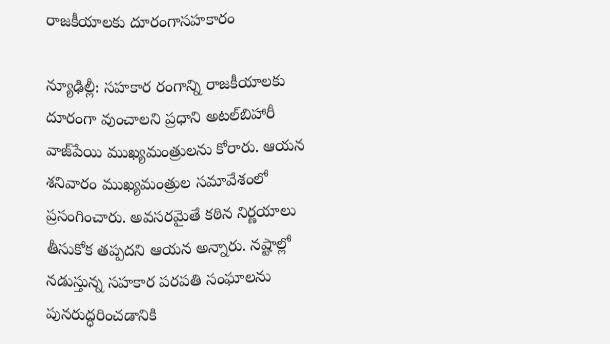రాజకీయాలకు దూరంగాసహకారం

న్యూఢిల్లీ: సహకార రంగాన్ని రాజకీయాలకు దూరంగా వుంచాలని ప్రధాని అటల్‌బిహారీ వాజ్‌పేయి ముఖ్యమంత్రులను కోరారు. ఆయన శనివారం ముఖ్యమంత్రుల సమావేశంలో ప్రసంగించారు. అవసరమైతే కఠిన నిర్ణయాలు తీసుకోక తప్పదని ఆయన అన్నారు. నష్టాల్లో నడుస్తున్న సహకార పరపతి సంఘాలను పునరుద్ధరించడానికి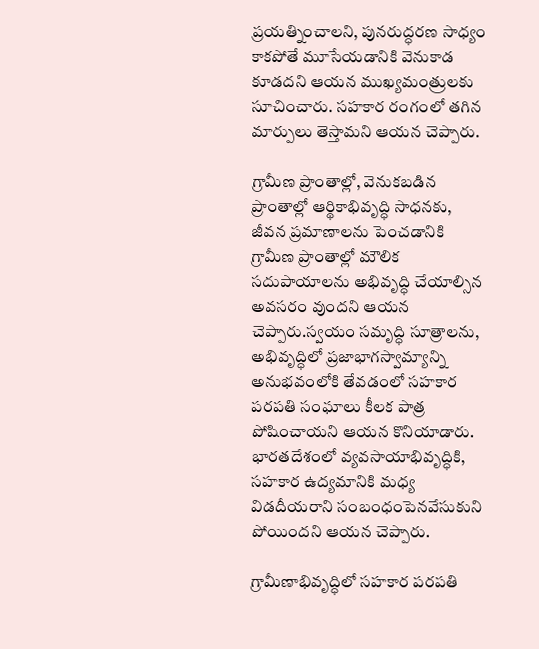ప్రయత్నించాలని, పునరుద్ధరణ సాధ్యం కాకపోతే మూసేయడానికి వెనుకాడ కూడదని ఆయన ముఖ్యమంత్రులకు సూచించారు. సహకార రంగంలో తగిన మార్పులు తెస్తామని ఆయన చెప్పారు.

గ్రామీణ ప్రాంతాల్లో, వెనుకబడిన ప్రాంతాల్లో ఆర్థికాభివృద్ధి సాధనకు, జీవన ప్రమాణాలను పెంచడానికి గ్రామీణ ప్రాంతాల్లో మౌలిక సదుపాయాలను అభివృద్ధి చేయాల్సిన అవసరం వుందని ఆయన చెప్పారు.స్వయం సమృద్ధి సూత్రాలను, అభివృద్ధిలో ప్రజాభాగస్వామ్యాన్ని అనుభవంలోకి తేవడంలో సహకార పరపతి సంఘాలు కీలక పాత్ర పోషించాయని ఆయన కొనియాడారు. భారతదేశంలో వ్యవసాయాభివృద్ధికి, సహకార ఉద్యమానికి మధ్య విడదీయరాని సంబంధంపెనవేసుకుని పోయిందని ఆయన చెప్పారు.

గ్రామీణాభివృద్ధిలో సహకార పరపతి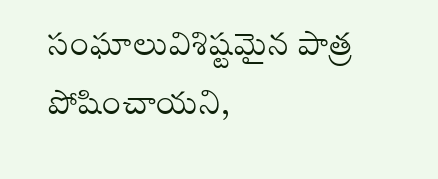సంఘాలువిశిష్టమైన పాత్ర పోషించాయని,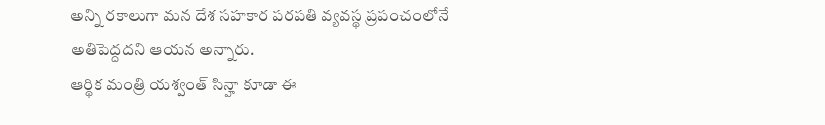అన్ని రకాలుగా మన దేశ సహకార పరపతి వ్యవస్థ ప్రపంచంలోనే అతిపెద్దదని ఆయన అన్నారు.
ఆర్థిక మంత్రి యశ్వంత్‌ సిన్హా కూడా ఈ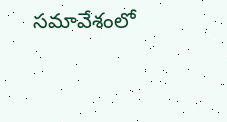సమావేశంలో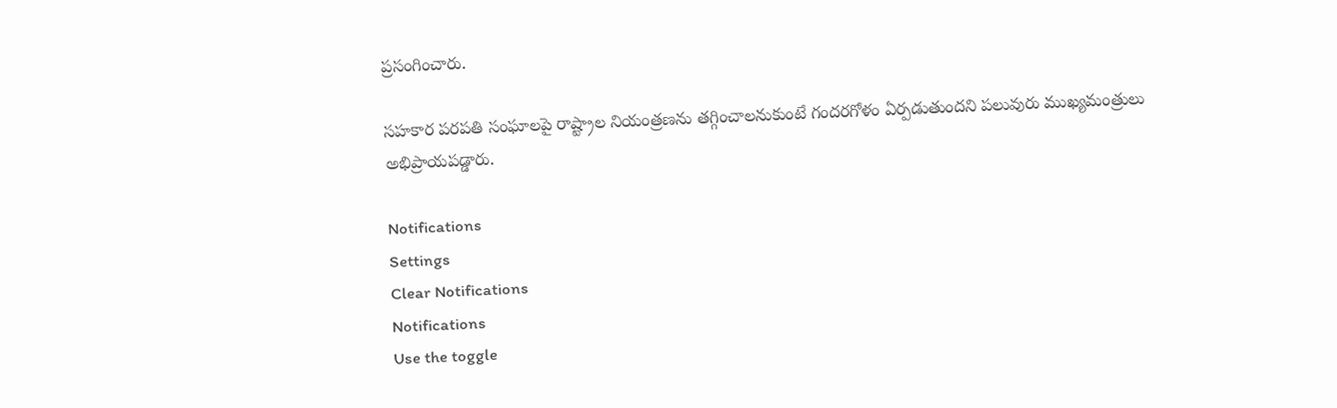ప్రసంగించారు.

సహకార పరపతి సంఘాలపై రాష్ట్రాల నియంత్రణను తగ్గించాలనుకుంటే గందరగోళం ఏర్పడుతుందని పలువురు ముఖ్యమంత్రులు అభిప్రాయపడ్డారు.

Notifications
Settings
Clear Notifications
Notifications
Use the toggle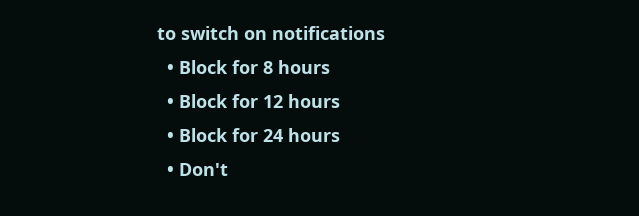to switch on notifications
  • Block for 8 hours
  • Block for 12 hours
  • Block for 24 hours
  • Don't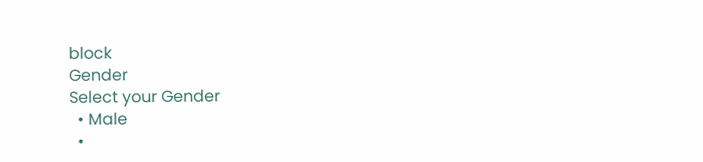block
Gender
Select your Gender
  • Male
  •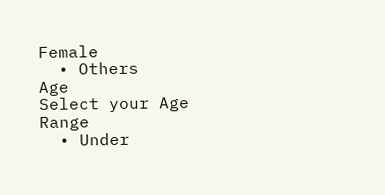Female
  • Others
Age
Select your Age Range
  • Under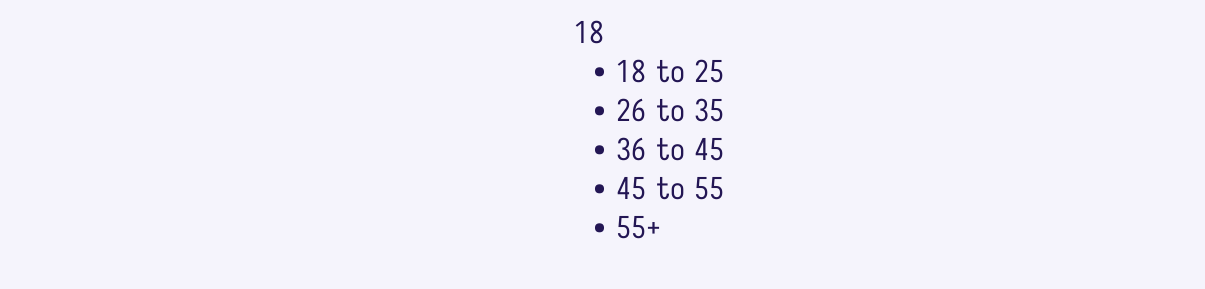18
  • 18 to 25
  • 26 to 35
  • 36 to 45
  • 45 to 55
  • 55+